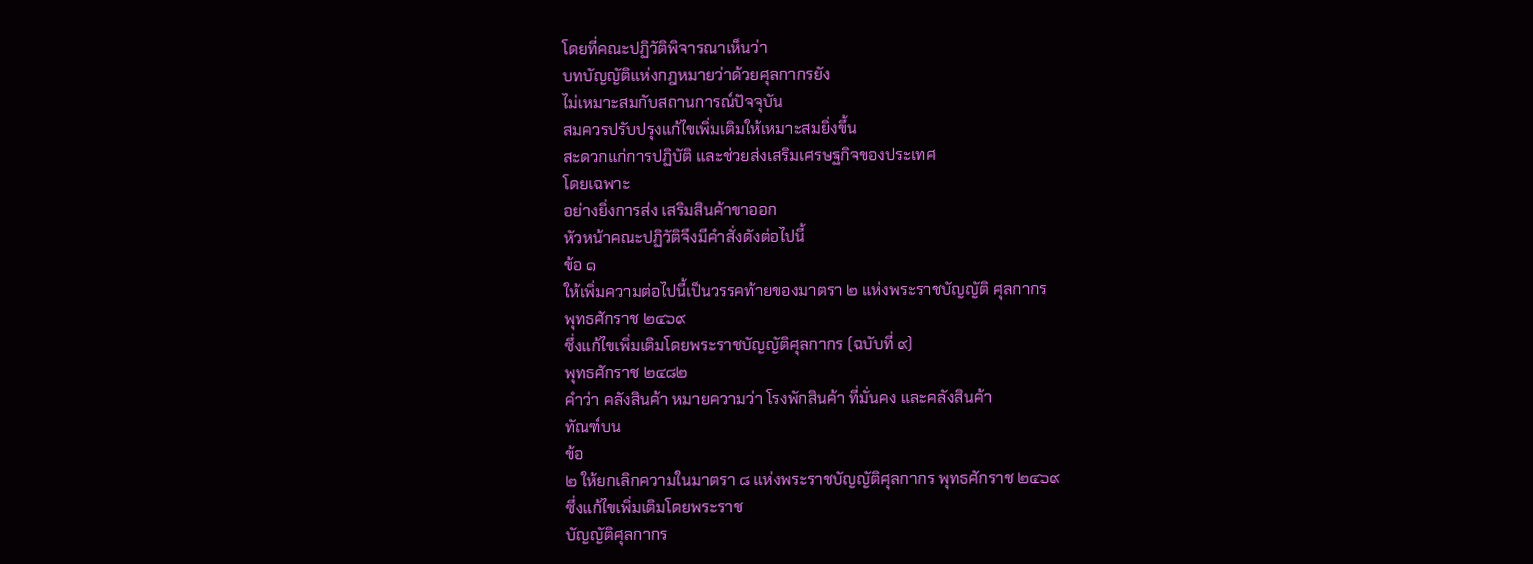โดยที่คณะปฏิวัติพิจารณาเห็นว่า
บทบัญญัติแห่งกฎหมายว่าด้วยศุลกากรยัง
ไม่เหมาะสมกับสถานการณ์ปัจจุบัน
สมควรปรับปรุงแก้ไขเพิ่มเติมให้เหมาะสมยิ่งขึ้น
สะดวกแก่การปฏิบัติ และช่วยส่งเสริมเศรษฐกิจของประเทศ
โดยเฉพาะ
อย่างยิ่งการส่ง เสริมสินค้าขาออก
หัวหน้าคณะปฏิวัติจึงมีคำสั่งดังต่อไปนี้
ข้อ ๑
ให้เพิ่มความต่อไปนี้เป็นวรรคท้ายของมาตรา ๒ แห่งพระราชบัญญัติ ศุลกากร
พุทธศักราช ๒๔๖๙
ซึ่งแก้ไขเพิ่มเติมโดยพระราชบัญญัติศุลกากร (ฉบับที่ ๙)
พุทธศักราช ๒๔๘๒
คำว่า คลังสินค้า หมายความว่า โรงพักสินค้า ที่มั่นคง และคลังสินค้า
ทัณฑ์บน
ข้อ
๒ ให้ยกเลิกความในมาตรา ๘ แห่งพระราชบัญญัติศุลกากร พุทธศักราช ๒๔๖๙
ซึ่งแก้ไขเพิ่มเติมโดยพระราช
บัญญัติศุลกากร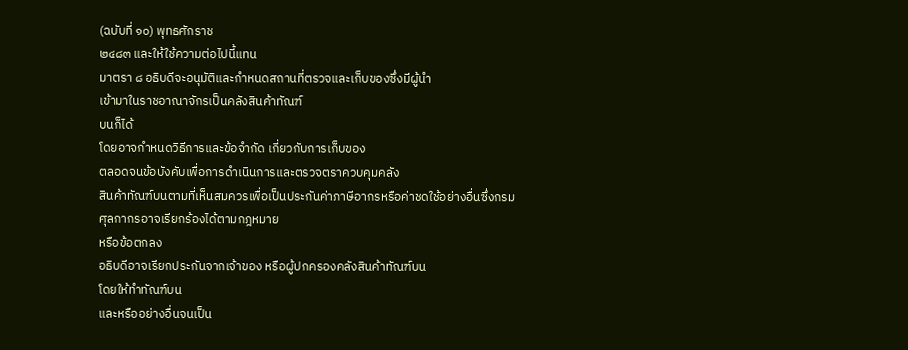(ฉบับที่ ๑๐) พุทธศักราช
๒๔๘๓ และให้ใช้ความต่อไปนี้แทน
มาตรา ๘ อธิบดีจะอนุมัติและกำหนดสถานที่ตรวจและเก็บของซึ่งมีผู้นำ
เข้ามาในราชอาณาจักรเป็นคลังสินค้าทัณฑ์
บนก็ได้
โดยอาจกำหนดวิธีการและข้อจำกัด เกี่ยวกับการเก็บของ
ตลอดจนข้อบังคับเพื่อการดำเนินการและตรวจตราควบคุมคลัง
สินค้าทัณฑ์บนตามที่เห็นสมควรเพื่อเป็นประกันค่าภาษีอากรหรือค่าชดใช้อย่างอื่นซึ่งกรม
ศุลกากรอาจเรียกร้องได้ตามกฎหมาย
หรือข้อตกลง
อธิบดีอาจเรียกประกันจากเจ้าของ หรือผู้ปกครองคลังสินค้าทัณฑ์บน
โดยให้ทำทัณฑ์บน
และหรืออย่างอื่นจนเป็น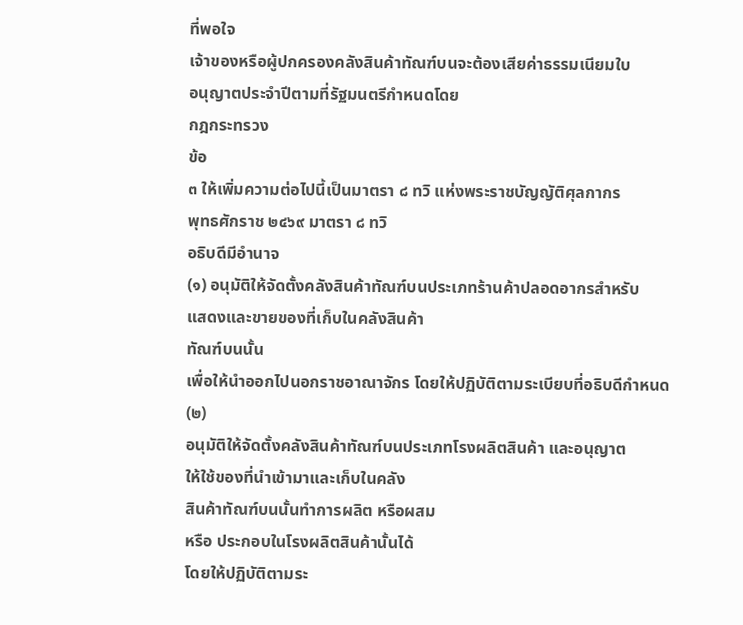ที่พอใจ
เจ้าของหรือผู้ปกครองคลังสินค้าทัณฑ์บนจะต้องเสียค่าธรรมเนียมใบ
อนุญาตประจำปีตามที่รัฐมนตรีกำหนดโดย
กฎกระทรวง
ข้อ
๓ ให้เพิ่มความต่อไปนี้เป็นมาตรา ๘ ทวิ แห่งพระราชบัญญัติศุลกากร
พุทธศักราช ๒๔๖๙ มาตรา ๘ ทวิ
อธิบดีมีอำนาจ
(๑) อนุมัติให้จัดตั้งคลังสินค้าทัณฑ์บนประเภทร้านค้าปลอดอากรสำหรับ
แสดงและขายของที่เก็บในคลังสินค้า
ทัณฑ์บนนั้น
เพื่อให้นำออกไปนอกราชอาณาจักร โดยให้ปฏิบัติตามระเบียบที่อธิบดีกำหนด
(๒)
อนุมัติให้จัดตั้งคลังสินค้าทัณฑ์บนประเภทโรงผลิตสินค้า และอนุญาต
ให้ใช้ของที่นำเข้ามาและเก็บในคลัง
สินค้าทัณฑ์บนนั้นทำการผลิต หรือผสม
หรือ ประกอบในโรงผลิตสินค้านั้นได้
โดยให้ปฏิบัติตามระ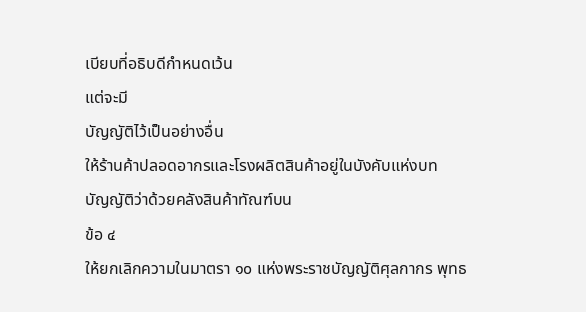เบียบที่อธิบดีกำหนดเว้น
แต่จะมี
บัญญัติไว้เป็นอย่างอื่น
ให้ร้านค้าปลอดอากรและโรงผลิตสินค้าอยู่ในบังคับแห่งบท
บัญญัติว่าด้วยคลังสินค้าทัณฑ์บน
ข้อ ๔
ให้ยกเลิกความในมาตรา ๑๐ แห่งพระราชบัญญัติศุลกากร พุทธ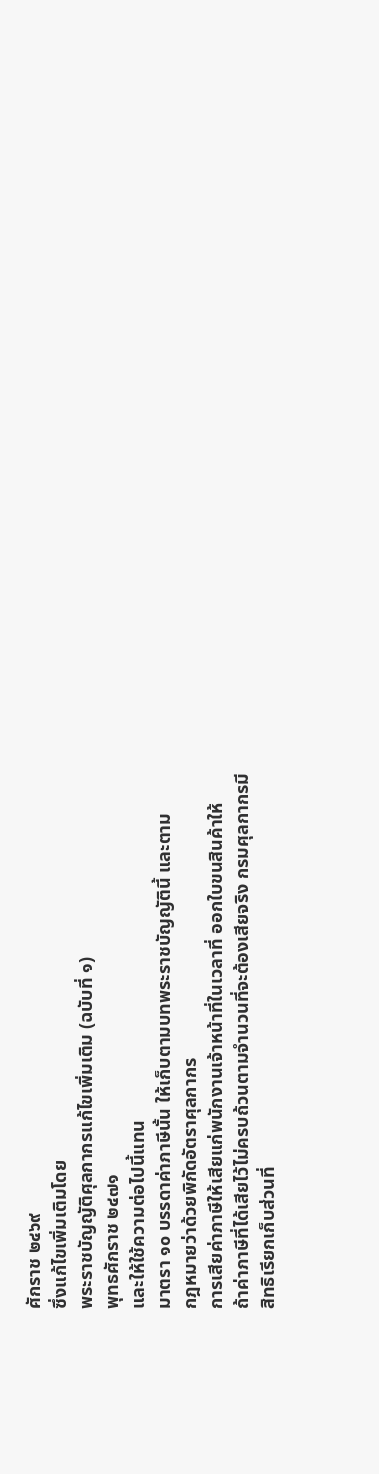ศักราช ๒๔๖๙
ซึ่งแก้ไขเพิ่มเติมโดย
พระราชบัญญัติศุลกากรแก้ไขเพิ่มเติม (ฉบับที่ ๑)
พุทธศักราช ๒๔๗๑
และให้ใช้ความต่อไปนี้แทน
มาตรา ๑๐ บรรดาค่าภาษีนั้น ให้เก็บตามบทพระราชบัญญัตินี้ และตาม
กฎหมายว่าด้วยพิกัดอัตราศุลกากร
การเสียค่าภาษีให้เสียแก่พนักงานเจ้าหน้าที่ในเวลาที่ ออกใบขนสินค้าให้
ถ้าค่าภาษีที่ได้เสียไว้ไม่ครบถ้วนตามจำนวนที่จะต้องเสียจริง กรมศุลกากรมี
สิทธิเรียกเก็บส่วนที่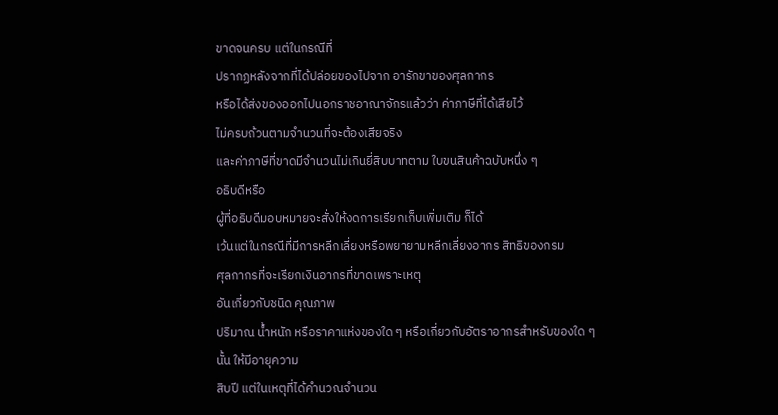ขาดจนครบ แต่ในกรณีที่
ปรากฏหลังจากที่ได้ปล่อยของไปจาก อารักขาของศุลกากร
หรือได้ส่งของออกไปนอกราชอาณาจักรแล้วว่า ค่าภาษีที่ได้เสียไว้
ไม่ครบถ้วนตามจำนวนที่จะต้องเสียจริง
และค่าภาษีที่ขาดมีจำนวนไม่เกินยี่สิบบาทตาม ใบขนสินค้าฉบับหนึ่ง ๆ
อธิบดีหรือ
ผู้ที่อธิบดีมอบหมายจะสั่งให้งดการเรียกเก็บเพิ่มเติม ก็ได้
เว้นแต่ในกรณีที่มีการหลีกเลี่ยงหรือพยายามหลีกเลี่ยงอากร สิทธิของกรม
ศุลกากรที่จะเรียกเงินอากรที่ขาดเพราะเหตุ
อันเกี่ยวกับชนิด คุณภาพ
ปริมาณ น้ำหนัก หรือราคาแห่งของใด ๆ หรือเกี่ยวกับอัตราอากรสำหรับของใด ๆ
นั้น ให้มีอายุความ
สิบปี แต่ในเหตุที่ได้คำนวณจำนวน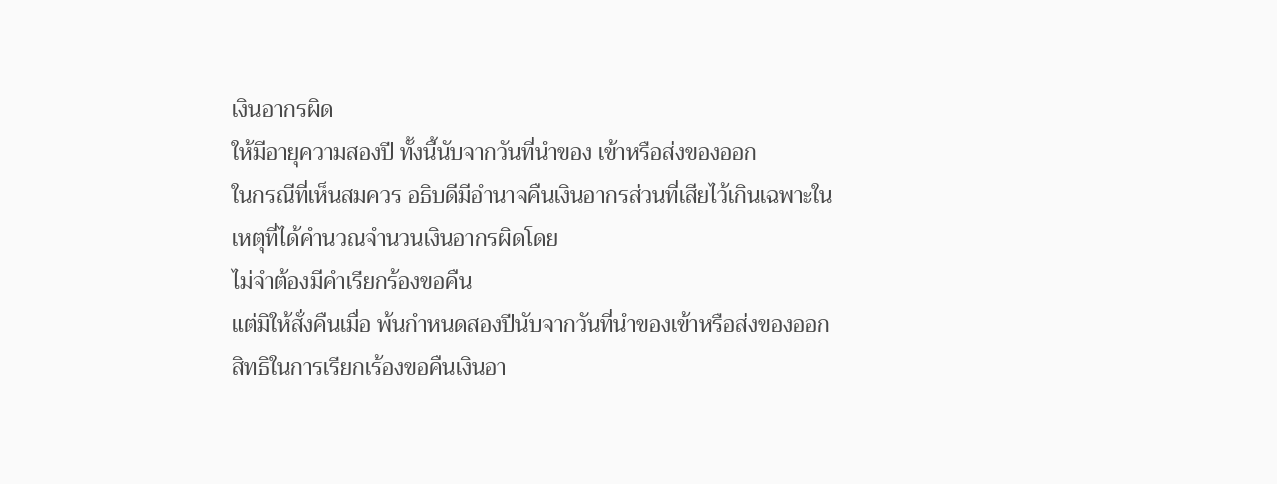เงินอากรผิด
ให้มีอายุความสองปี ทั้งนี้นับจากวันที่นำของ เข้าหรือส่งของออก
ในกรณีที่เห็นสมควร อธิบดีมีอำนาจคืนเงินอากรส่วนที่เสียไว้เกินเฉพาะใน
เหตุที่ได้คำนวณจำนวนเงินอากรผิดโดย
ไม่จำต้องมีคำเรียกร้องขอคืน
แต่มิให้สั่งคืนเมื่อ พ้นกำหนดสองปีนับจากวันที่นำของเข้าหรือส่งของออก
สิทธิในการเรียกเร้องขอคืนเงินอา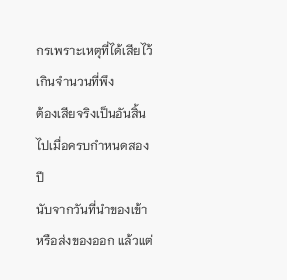กรเพราะเหตุที่ได้เสียไว้เกินจำนวนที่พึง
ต้องเสียจริงเป็นอันสิ้นไปเมื่อครบกำหนดสองปี
นับจากวันที่นำของเข้าหรือส่งของออก แล้วแต่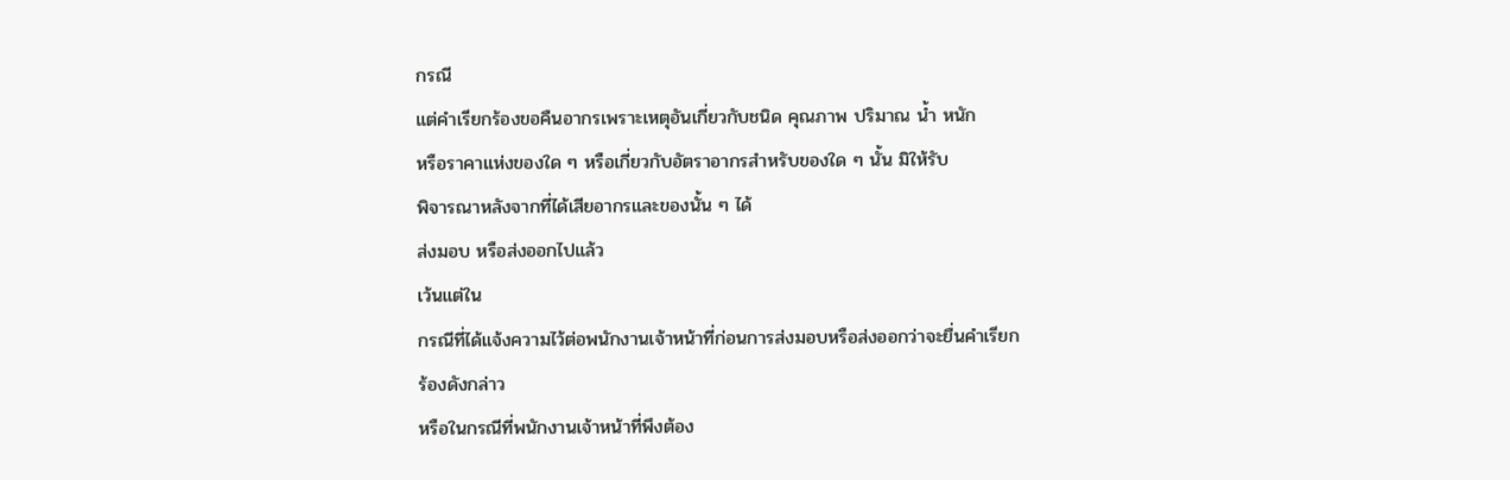กรณี
แต่คำเรียกร้องขอคืนอากรเพราะเหตุอันเกี่ยวกับชนิด คุณภาพ ปริมาณ น้ำ หนัก
หรือราคาแห่งของใด ๆ หรือเกี่ยวกับอัตราอากรสำหรับของใด ๆ นั้น มิให้รับ
พิจารณาหลังจากที่ได้เสียอากรและของนั้น ๆ ได้
ส่งมอบ หรือส่งออกไปแล้ว
เว้นแต่ใน
กรณีที่ได้แจ้งความไว้ต่อพนักงานเจ้าหน้าที่ก่อนการส่งมอบหรือส่งออกว่าจะยื่นคำเรียก
ร้องดังกล่าว
หรือในกรณีที่พนักงานเจ้าหน้าที่พึงต้อง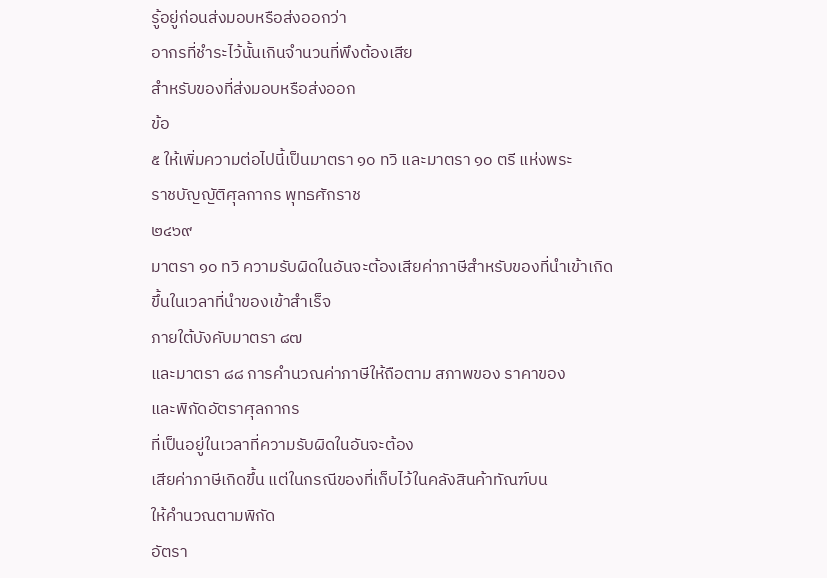รู้อยู่ก่อนส่งมอบหรือส่งออกว่า
อากรที่ชำระไว้นั้นเกินจำนวนที่พึงต้องเสีย
สำหรับของที่ส่งมอบหรือส่งออก
ข้อ
๕ ให้เพิ่มความต่อไปนี้เป็นมาตรา ๑๐ ทวิ และมาตรา ๑๐ ตรี แห่งพระ
ราชบัญญัติศุลกากร พุทธศักราช
๒๔๖๙
มาตรา ๑๐ ทวิ ความรับผิดในอันจะต้องเสียค่าภาษีสำหรับของที่นำเข้าเกิด
ขึ้นในเวลาที่นำของเข้าสำเร็จ
ภายใต้บังคับมาตรา ๘๗
และมาตรา ๘๘ การคำนวณค่าภาษีให้ถือตาม สภาพของ ราคาของ
และพิกัดอัตราศุลกากร
ที่เป็นอยู่ในเวลาที่ความรับผิดในอันจะต้อง
เสียค่าภาษีเกิดขึ้น แต่ในกรณีของที่เก็บไว้ในคลังสินค้าทัณฑ์บน
ให้คำนวณตามพิกัด
อัตรา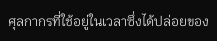ศุลกากรที่ใช้อยู่ในเวลาซึ่งได้ปล่อยของ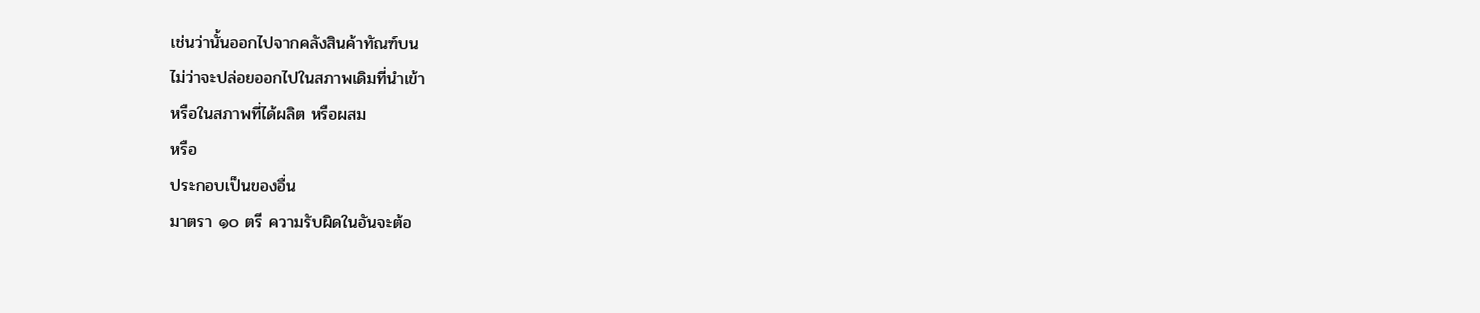เช่นว่านั้นออกไปจากคลังสินค้าทัณฑ์บน
ไม่ว่าจะปล่อยออกไปในสภาพเดิมที่นำเข้า
หรือในสภาพที่ได้ผลิต หรือผสม
หรือ
ประกอบเป็นของอื่น
มาตรา ๑๐ ตรี ความรับผิดในอันจะต้อ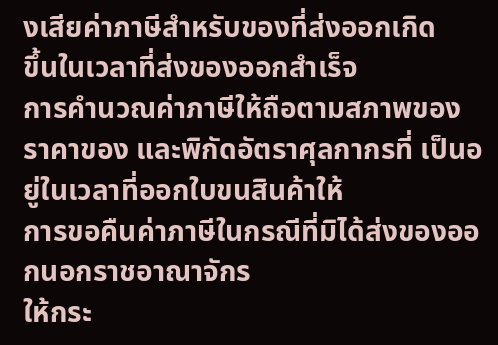งเสียค่าภาษีสำหรับของที่ส่งออกเกิด
ขึ้นในเวลาที่ส่งของออกสำเร็จ
การคำนวณค่าภาษีให้ถือตามสภาพของ
ราคาของ และพิกัดอัตราศุลกากรที่ เป็นอยู่ในเวลาที่ออกใบขนสินค้าให้
การขอคืนค่าภาษีในกรณีที่มิได้ส่งของออกนอกราชอาณาจักร
ให้กระ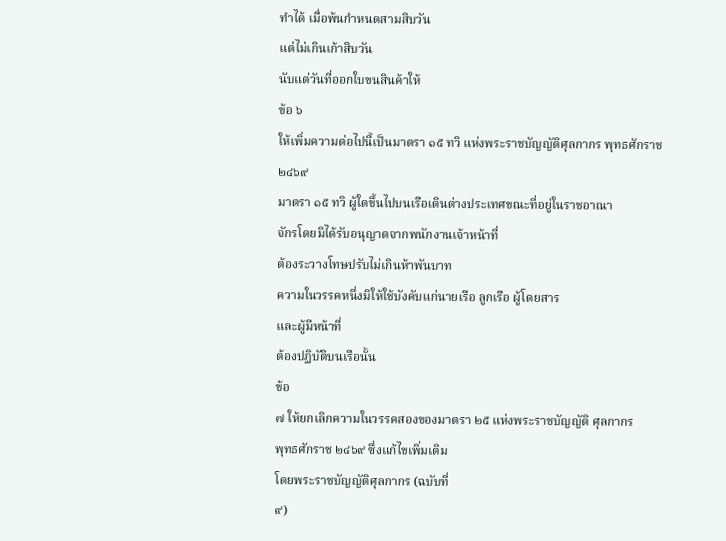ทำได้ เมื่อพ้นกำหนดสามสิบวัน
แต่ไม่เกินเก้าสิบวัน
นับแต่วันที่ออกใบขนสินค้าให้
ข้อ ๖
ให้เพิ่มความต่อไปนี้เป็นมาตรา ๑๕ ทวิ แห่งพระราชบัญญัติศุลกากร พุทธศักราช
๒๔๖๙
มาตรา ๑๕ ทวิ ผู้ใดขึ้นไปบนเรือเดินต่างประเทศขณะที่อยู่ในราชอาณา
จักรโดยมิได้รับอนุญาตจากพนักงานเจ้าหน้าที่
ต้องระวางโทษปรับไม่เกินห้าพันบาท
ความในวรรคหนึ่งมิให้ใช้บังคับแก่นายเรือ ลูกเรือ ผู้โดยสาร
และผู้มีหน้าที่
ต้องปฏิบัติบนเรือนั้น
ข้อ
๗ ให้ยกเลิกความในวรรคสองของมาตรา ๒๕ แห่งพระราชบัญญัติ ศุลกากร
พุทธศักราช ๒๔๖๙ ซึ่งแก้ไขเพิ่มเติม
โดยพระราชบัญญัติศุลกากร (ฉบับที่
๙)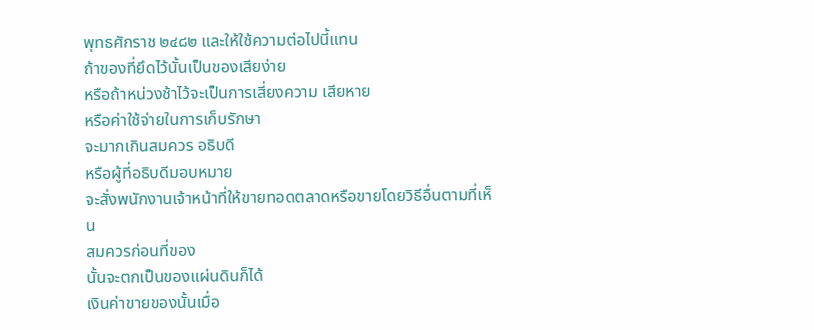พุทธศักราช ๒๔๘๒ และให้ใช้ความต่อไปนี้แทน
ถ้าของที่ยึดไว้นั้นเป็นของเสียง่าย
หรือถ้าหน่วงช้าไว้จะเป็นการเสี่ยงความ เสียหาย
หรือค่าใช้จ่ายในการเก็บรักษา
จะมากเกินสมควร อธิบดี
หรือผู้ที่อธิบดีมอบหมาย
จะสั่งพนักงานเจ้าหน้าที่ให้ขายทอดตลาดหรือขายโดยวิธีอื่นตามที่เห็น
สมควรก่อนที่ของ
นั้นจะตกเป็นของแผ่นดินก็ได้
เงินค่าขายของนั้นเมื่อ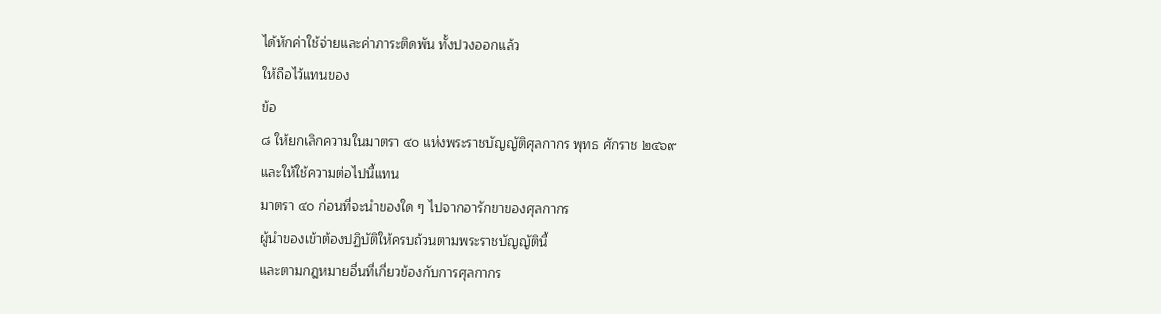ได้หักค่าใช้จ่ายและค่าภาระติดพัน ทั้งปวงออกแล้ว
ให้ถือไว้แทนของ
ข้อ
๘ ให้ยกเลิกความในมาตรา ๔๐ แห่งพระราชบัญญัติศุลกากร พุทธ ศักราช ๒๔๖๙
และให้ใช้ความต่อไปนี้แทน
มาตรา ๔๐ ก่อนที่จะนำของใด ๆ ไปจากอารักขาของศุลกากร
ผู้นำของเข้าต้องปฏิบัติให้ครบถ้วนตามพระราชบัญญัตินี้
และตามกฎหมายอื่นที่เกี่ยวข้องกับการศุลกากร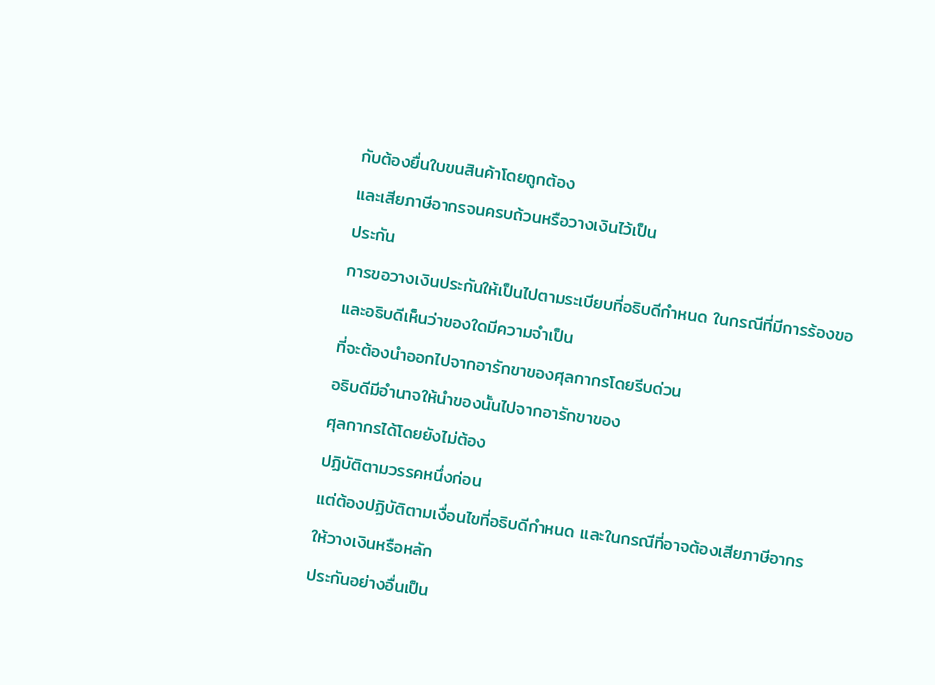กับต้องยื่นใบขนสินค้าโดยถูกต้อง
และเสียภาษีอากรจนครบถ้วนหรือวางเงินไว้เป็น
ประกัน
การขอวางเงินประกันให้เป็นไปตามระเบียบที่อธิบดีกำหนด ในกรณีที่มีการร้องขอ
และอธิบดีเห็นว่าของใดมีความจำเป็น
ที่จะต้องนำออกไปจากอารักขาของศุลกากรโดยรีบด่วน
อธิบดีมีอำนาจให้นำของนั้นไปจากอารักขาของ
ศุลกากรได้โดยยังไม่ต้อง
ปฏิบัติตามวรรคหนึ่งก่อน
แต่ต้องปฏิบัติตามเงื่อนไขที่อธิบดีกำหนด และในกรณีที่อาจต้องเสียภาษีอากร
ให้วางเงินหรือหลัก
ประกันอย่างอื่นเป็น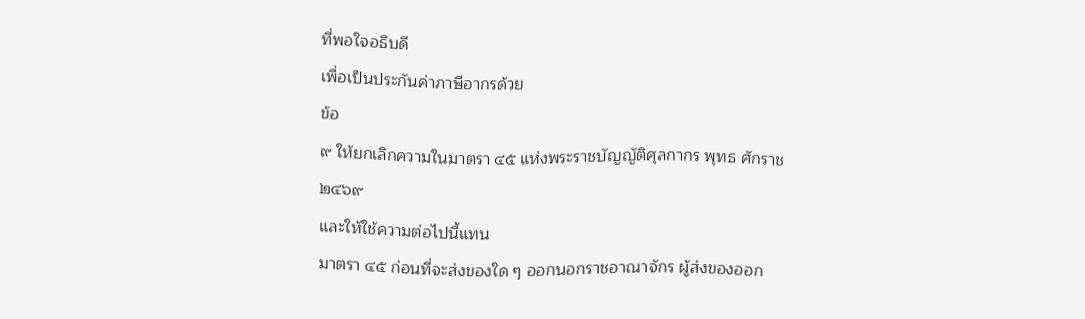ที่พอใจอธิบดี
เพื่อเป็นประกันค่าภาษีอากรด้วย
ข้อ
๙ ให้ยกเลิกความในมาตรา ๔๕ แห่งพระราชบัญญัติศุลกากร พุทธ ศักราช ๒๔๖๙
และให้ใช้ความต่อไปนี้แทน
มาตรา ๔๕ ก่อนที่จะส่งของใด ๆ ออกนอกราชอาณาจักร ผู้ส่งของออก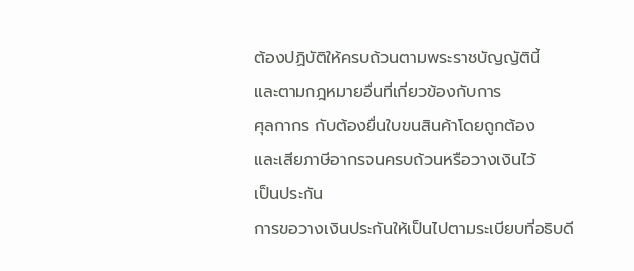ต้องปฏิบัติให้ครบถ้วนตามพระราชบัญญัตินี้
และตามกฎหมายอื่นที่เกี่ยวข้องกับการ
ศุลกากร กับต้องยื่นใบขนสินค้าโดยถูกต้อง
และเสียภาษีอากรจนครบถ้วนหรือวางเงินไว้
เป็นประกัน
การขอวางเงินประกันให้เป็นไปตามระเบียบที่อธิบดี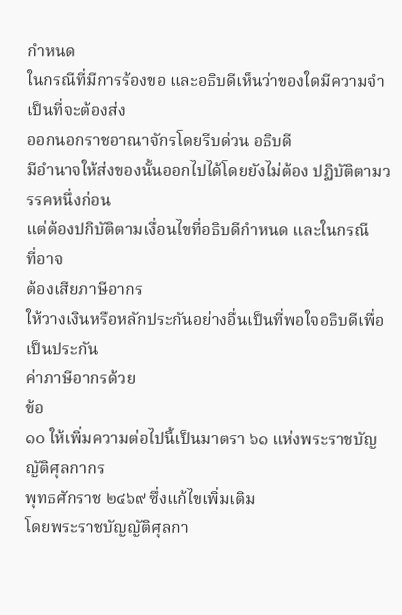กำหนด
ในกรณีที่มีการร้องขอ และอธิบดีเห็นว่าของใดมีความจำเป็นที่จะต้องส่ง
ออกนอกราชอาณาจักรโดยรีบด่วน อธิบดี
มีอำนาจให้ส่งของนั้นออกไปได้โดยยังไม่ต้อง ปฏิบัติตามวรรคหนึ่งก่อน
แต่ต้องปกิบัติตามเงื่อนไขที่อธิบดีกำหนด และในกรณี
ที่อาจ
ต้องเสียภาษีอากร
ให้วางเงินหรือหลักประกันอย่างอื่นเป็นที่พอใจอธิบดีเพื่อเป็นประกัน
ค่าภาษีอากรด้วย
ข้อ
๑๐ ให้เพิ่มความต่อไปนี้เป็นมาตรา ๖๑ แห่งพระราชบัญญัติศุลกากร
พุทธศักราช ๒๔๖๙ ซึ่งแก้ไขเพิ่มเติม
โดยพระราชบัญญัติศุลกา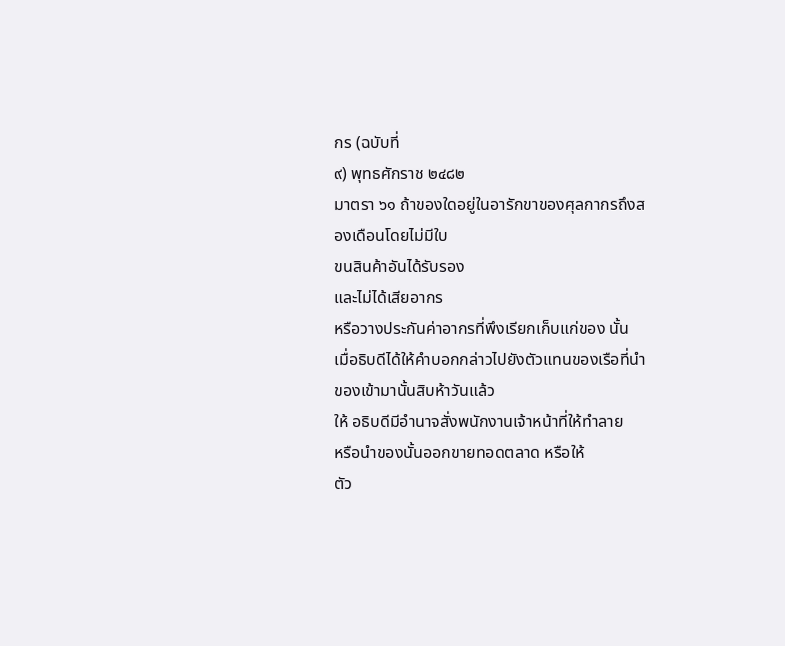กร (ฉบับที่
๙) พุทธศักราช ๒๔๘๒
มาตรา ๖๑ ถ้าของใดอยู่ในอารักขาของศุลกากรถึงสองเดือนโดยไม่มีใบ
ขนสินค้าอันได้รับรอง
และไม่ได้เสียอากร
หรือวางประกันค่าอากรที่พึงเรียกเก็บแก่ของ นั้น
เมื่อธิบดีได้ให้คำบอกกล่าวไปยังตัวแทนของเรือที่นำของเข้ามานั้นสิบห้าวันแล้ว
ให้ อธิบดีมีอำนาจสั่งพนักงานเจ้าหน้าที่ให้ทำลาย
หรือนำของนั้นออกขายทอดตลาด หรือให้
ตัว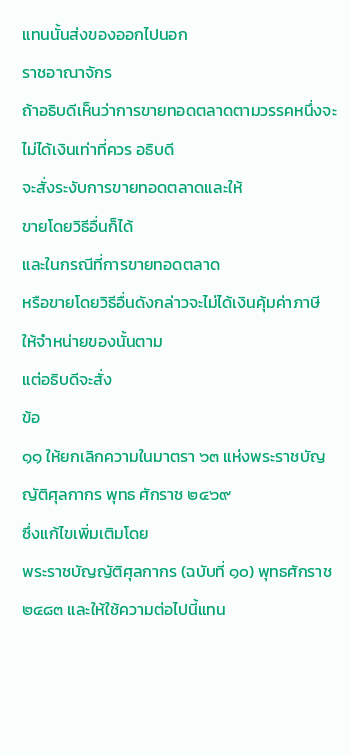แทนนั้นส่งของออกไปนอก
ราชอาณาจักร
ถ้าอธิบดีเห็นว่าการขายทอดตลาดตามวรรคหนึ่งจะไม่ได้เงินเท่าที่ควร อธิบดี
จะสั่งระงับการขายทอดตลาดและให้
ขายโดยวิธีอื่นก็ได้
และในกรณีที่การขายทอดตลาด
หรือขายโดยวิธีอื่นดังกล่าวจะไม่ได้เงินคุ้มค่าภาษี
ให้จำหน่ายของนั้นตาม
แต่อธิบดีจะสั่ง
ข้อ
๑๑ ให้ยกเลิกความในมาตรา ๖๓ แห่งพระราชบัญญัติศุลกากร พุทธ ศักราช ๒๔๖๙
ซึ่งแก้ไขเพิ่มเติมโดย
พระราชบัญญัติศุลกากร (ฉบับที่ ๑๐) พุทธศักราช
๒๔๘๓ และให้ใช้ความต่อไปนี้แทน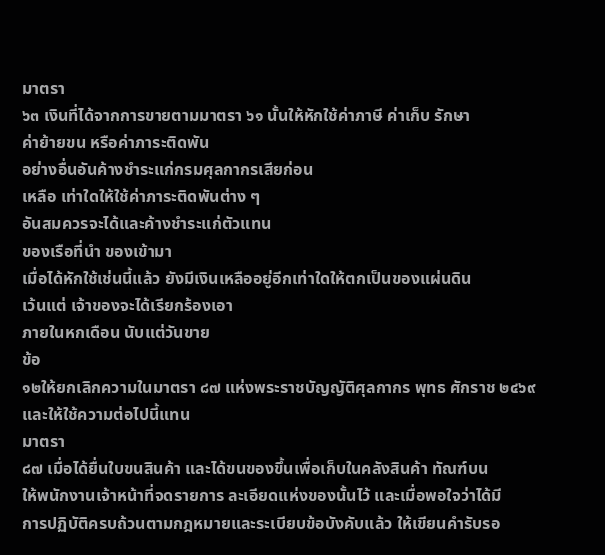มาตรา
๖๓ เงินที่ได้จากการขายตามมาตรา ๖๑ นั้นให้หักใช้ค่าภาษี ค่าเก็บ รักษา
ค่าย้ายขน หรือค่าภาระติดพัน
อย่างอื่นอันค้างชำระแก่กรมศุลกากรเสียก่อน
เหลือ เท่าใดให้ใช้ค่าภาระติดพันต่าง ๆ
อันสมควรจะได้และค้างชำระแก่ตัวแทน
ของเรือที่นำ ของเข้ามา
เมื่อได้หักใช้เช่นนี้แล้ว ยังมีเงินเหลืออยู่อีกเท่าใดให้ตกเป็นของแผ่นดิน
เว้นแต่ เจ้าของจะได้เรียกร้องเอา
ภายในหกเดือน นับแต่วันขาย
ข้อ
๑๒ให้ยกเลิกความในมาตรา ๘๗ แห่งพระราชบัญญัติศุลกากร พุทธ ศักราช ๒๔๖๙
และให้ใช้ความต่อไปนี้แทน
มาตรา
๘๗ เมื่อได้ยื่นใบขนสินค้า และได้ขนของขึ้นเพื่อเก็บในคลังสินค้า ทัณฑ์บน
ให้พนักงานเจ้าหน้าที่จดรายการ ละเอียดแห่งของนั้นไว้ และเมื่อพอใจว่าได้มี
การปฏิบัติครบถ้วนตามกฎหมายและระเบียบข้อบังคับแล้ว ให้เขียนคำรับรอ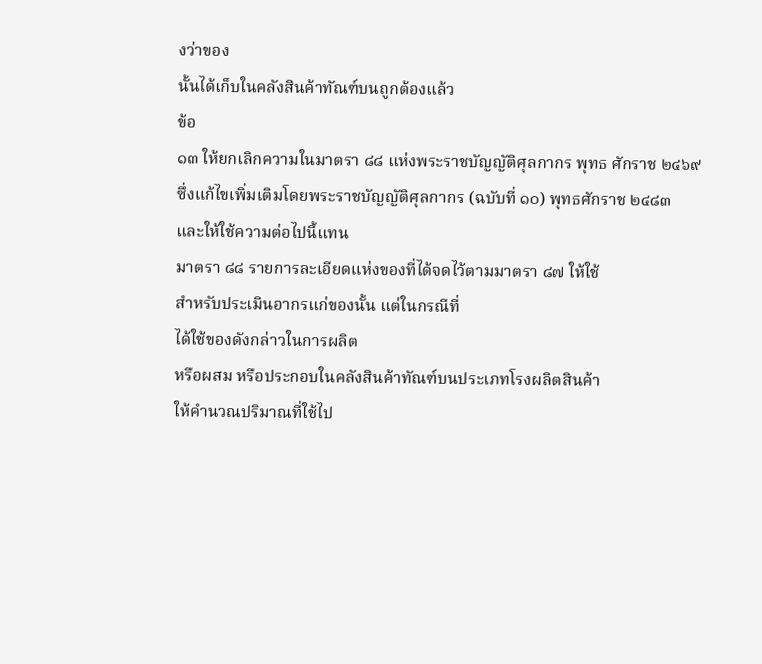งว่าของ
นั้นได้เก็บในคลังสินค้าทัณฑ์บนถูกต้องแล้ว
ข้อ
๑๓ ให้ยกเลิกความในมาตรา ๘๘ แห่งพระราชบัญญัติศุลกากร พุทธ ศักราช ๒๔๖๙
ซึ่งแก้ไขเพิ่มเติมโดยพระราชบัญญัติศุลกากร (ฉบับที่ ๑๐) พุทธศักราช ๒๔๘๓
และให้ใช้ความต่อไปนี้แทน
มาตรา ๘๘ รายการละเอียดแห่งของที่ได้จดไว้ตามมาตรา ๘๗ ให้ใช้
สำหรับประเมินอากรแก่ของนั้น แต่ในกรณีที่
ได้ใช้ของดังกล่าวในการผลิต
หรือผสม หรือประกอบในคลังสินค้าทัณฑ์บนประเภทโรงผลิตสินค้า
ให้คำนวณปริมาณที่ใช้ไป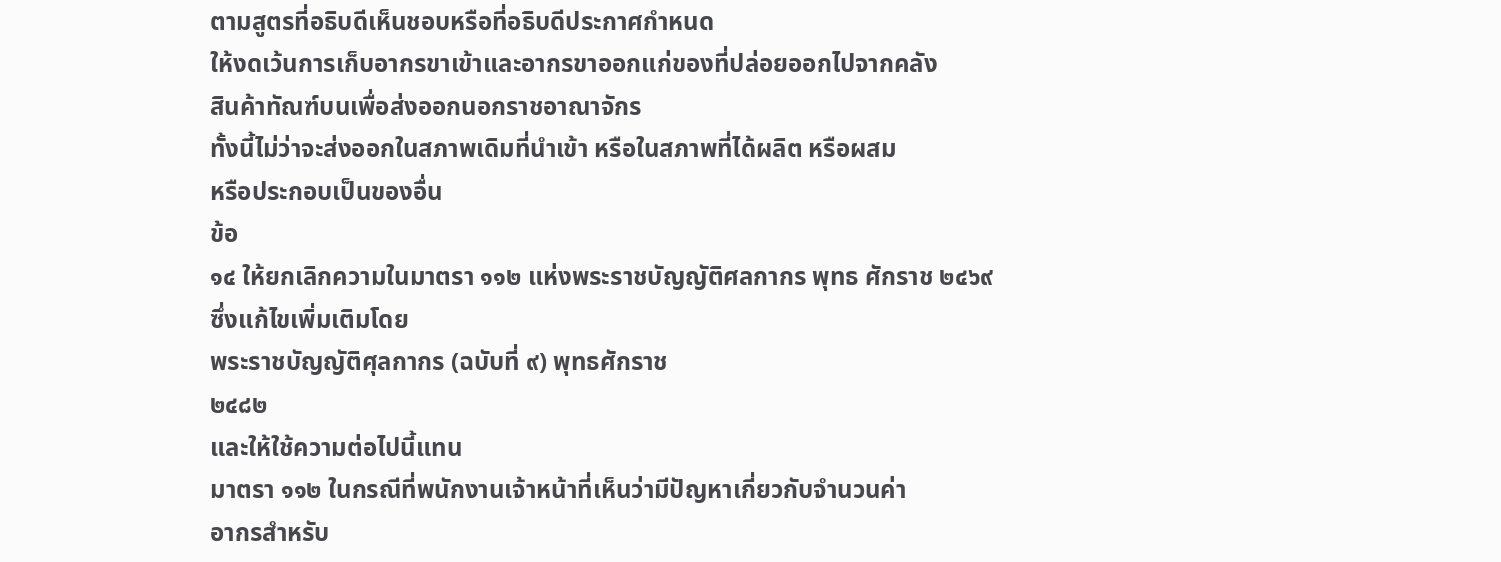ตามสูตรที่อธิบดีเห็นชอบหรือที่อธิบดีประกาศกำหนด
ให้งดเว้นการเก็บอากรขาเข้าและอากรขาออกแก่ของที่ปล่อยออกไปจากคลัง
สินค้าทัณฑ์บนเพื่อส่งออกนอกราชอาณาจักร
ทั้งนี้ไม่ว่าจะส่งออกในสภาพเดิมที่นำเข้า หรือในสภาพที่ได้ผลิต หรือผสม
หรือประกอบเป็นของอื่น
ข้อ
๑๔ ให้ยกเลิกความในมาตรา ๑๑๒ แห่งพระราชบัญญัติศลกากร พุทธ ศักราช ๒๔๖๙
ซึ่งแก้ไขเพิ่มเติมโดย
พระราชบัญญัติศุลกากร (ฉบับที่ ๙) พุทธศักราช
๒๔๘๒
และให้ใช้ความต่อไปนี้แทน
มาตรา ๑๑๒ ในกรณีที่พนักงานเจ้าหน้าที่เห็นว่ามีปัญหาเกี่ยวกับจำนวนค่า
อากรสำหรับ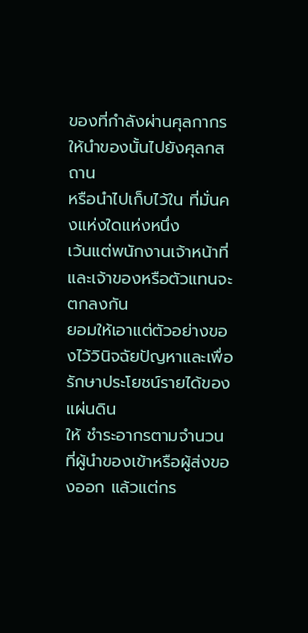ของที่กำลังผ่านศุลกากร
ให้นำของนั้นไปยังศุลกสถาน
หรือนำไปเก็บไว้ใน ที่มั่นคงแห่งใดแห่งหนึ่ง
เว้นแต่พนักงานเจ้าหน้าที่และเจ้าของหรือตัวแทนจะ
ตกลงกัน
ยอมให้เอาแต่ตัวอย่างของไว้วินิจฉัยปัญหาและเพื่อรักษาประโยชน์รายได้ของแผ่นดิน
ให้ ชำระอากรตามจำนวน
ที่ผู้นำของเข้าหรือผู้ส่งของออก แล้วแต่กร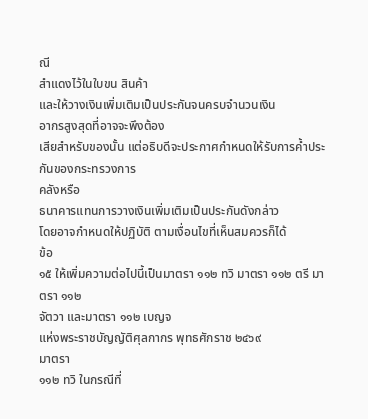ณี
สำแดงไว้ในใบขน สินค้า
และให้วางเงินเพิ่มเติมเป็นประกันจนครบจำนวนเงิน
อากรสูงสุดที่อาจจะพึงต้อง
เสียสำหรับของนั้น แต่อธิบดีจะประกาศกำหนดให้รับการค้ำประกันของกระทรวงการ
คลังหรือ
ธนาคารแทนการวางเงินเพิ่มเติมเป็นประกันดังกล่าว
โดยอาจกำหนดให้ปฏิบัติ ตามเงื่อนไขที่เห็นสมควรก็ได้
ข้อ
๑๕ ให้เพิ่มความต่อไปนี้เป็นมาตรา ๑๑๒ ทวิ มาตรา ๑๑๒ ตรี มาตรา ๑๑๒
จัตวา และมาตรา ๑๑๒ เบญจ
แห่งพระราชบัญญัติศุลกากร พุทธศักราช ๒๔๖๙
มาตรา
๑๑๒ ทวิ ในกรณีที่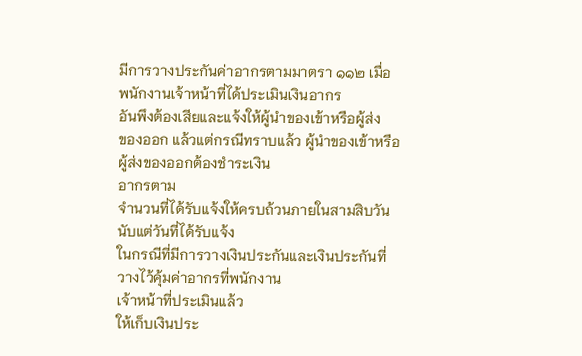มีการวางประกันค่าอากรตามมาตรา ๑๑๒ เมื่อ
พนักงานเจ้าหน้าที่ได้ประเมินเงินอากร
อันพึงต้องเสียและแจ้งให้ผู้นำของเข้าหรือผู้ส่ง
ของออก แล้วแต่กรณีทราบแล้ว ผู้นำของเข้าหรือผู้ส่งของออกต้องชำระเงิน
อากรตาม
จำนวนที่ได้รับแจ้งให้ครบถ้วนภายในสามสิบวันนับแต่วันที่ได้รับแจ้ง
ในกรณีที่มีการวางเงินประกันและเงินประกันที่วางไว้คุ้มค่าอากรที่พนักงาน
เจ้าหน้าที่ประเมินแล้ว
ให้เก็บเงินประ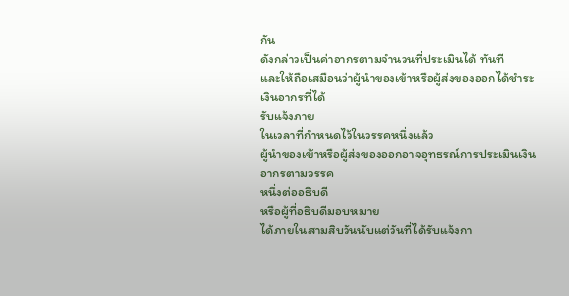กัน
ดังกล่าวเป็นค่าอากรตามจำนวนที่ประเมินได้ ทันที
และให้ถือเสมือนว่าผู้นำของเข้าหรือผู้ส่งของออกได้ชำระเงินอากรที่ได้
รับแจ้งภาย
ในเวลาที่กำหนดไว้ในวรรคหนึ่งแล้ว
ผู้นำของเข้าหรือผู้ส่งของออกอาจอุทธรณ์การประเมินเงินอากรตามวรรค
หนึ่งต่ออธิบดี
หรือผู้ที่อธิบดีมอบหมาย
ได้ภายในสามสิบวันนับแต่วันที่ได้รับแจ้งกา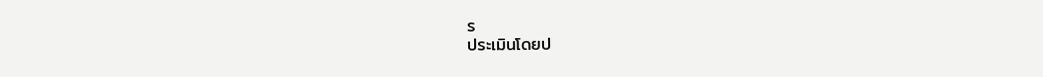ร
ประเมินโดยป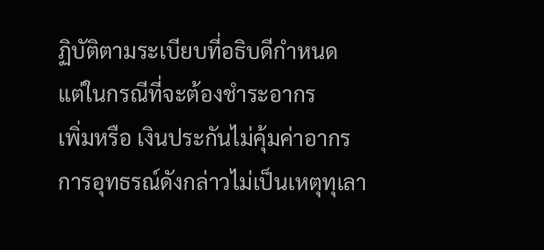ฏิบัติตามระเบียบที่อธิบดีกำหนด
แต่ในกรณีที่จะต้องชำระอากร
เพิ่มหรือ เงินประกันไม่คุ้มค่าอากร
การอุทธรณ์ดังกล่าวไม่เป็นเหตุทุเลา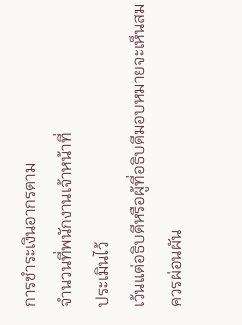การชำระเงินอากรตาม
จำนวนที่พนักงานเจ้าหน้าที่
ประเมินไว้
เว้นแต่อธิบดีหรือผู้ที่อธิบดีมอบหมายจะเห็นสม
ควรผ่อนผัน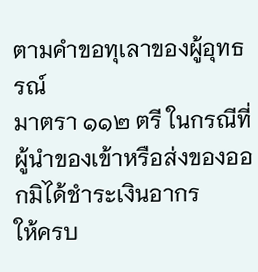ตามคำขอทุเลาของผู้อุทธรณ์
มาตรา ๑๑๒ ตรี ในกรณีที่ผู้นำของเข้าหรือส่งของออกมิได้ชำระเงินอากร
ให้ครบ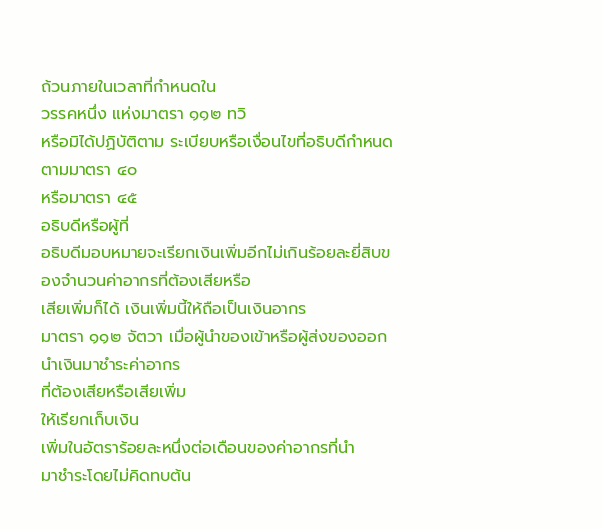ถ้วนภายในเวลาที่กำหนดใน
วรรคหนึ่ง แห่งมาตรา ๑๑๒ ทวิ
หรือมิได้ปฏิบัติตาม ระเบียบหรือเงื่อนไขที่อธิบดีกำหนดตามมาตรา ๔๐
หรือมาตรา ๔๕
อธิบดีหรือผู้ที่
อธิบดีมอบหมายจะเรียกเงินเพิ่มอีกไม่เกินร้อยละยี่สิบของจำนวนค่าอากรที่ต้องเสียหรือ
เสียเพิ่มก็ได้ เงินเพิ่มนี้ให้ถือเป็นเงินอากร
มาตรา ๑๑๒ จัตวา เมื่อผู้นำของเข้าหรือผู้ส่งของออกนำเงินมาชำระค่าอากร
ที่ต้องเสียหรือเสียเพิ่ม
ให้เรียกเก็บเงิน
เพิ่มในอัตราร้อยละหนึ่งต่อเดือนของค่าอากรที่นำ
มาชำระโดยไม่คิดทบต้น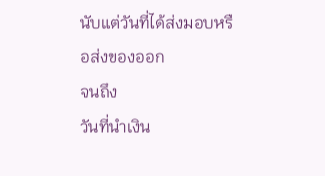นับแต่วันที่ได้ส่งมอบหรือส่งของออก
จนถึง
วันที่นำเงิน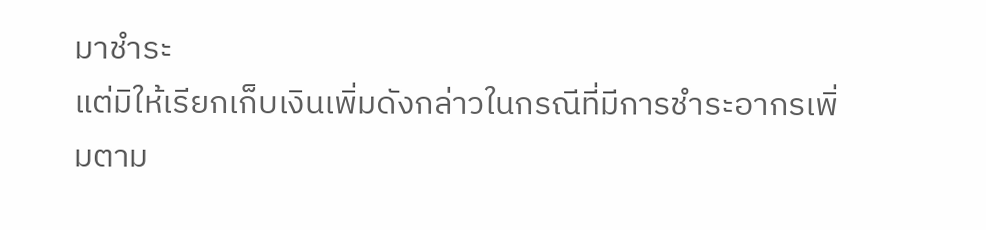มาชำระ
แต่มิให้เรียกเก็บเงินเพิ่มดังกล่าวในกรณีที่มีการชำระอากรเพิ่มตาม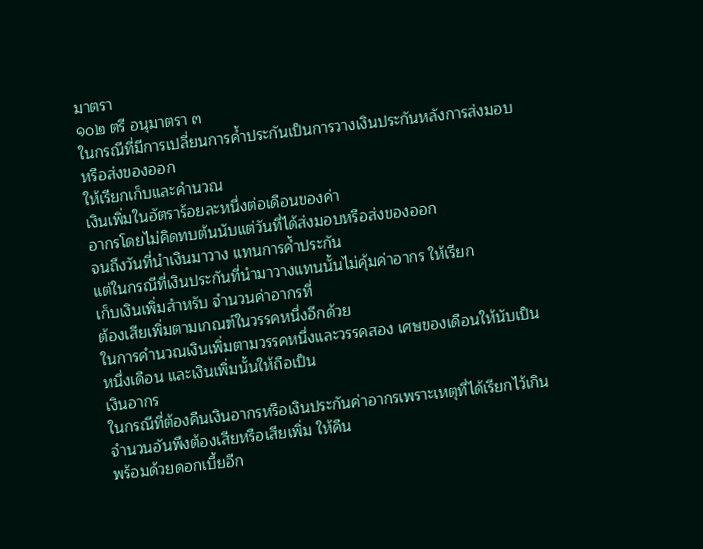มาตรา
๑๐๒ ตรี อนุมาตรา ๓
ในกรณีที่มีการเปลี่ยนการค้ำประกันเป็นการวางเงินประกันหลังการส่งมอบ
หรือส่งของออก
ให้เรียกเก็บและคำนวณ
เงินเพิ่มในอัตราร้อยละหนึ่งต่อเดือนของค่า
อากรโดยไม่คิดทบต้นนับแต่วันที่ได้ส่งมอบหรือส่งของออก
จนถึงวันที่นำเงินมาวาง แทนการค้ำประกัน
แต่ในกรณีที่เงินประกันที่นำมาวางแทนนั้นไม่คุ้มค่าอากร ให้เรียก
เก็บเงินเพิ่มสำหรับ จำนวนค่าอากรที่
ต้องเสียเพิ่มตามเกณฑ์ในวรรคหนึ่งอีกด้วย
ในการคำนวณเงินเพิ่มตามวรรคหนึ่งและวรรคสอง เศษของเดือนให้นับเป็น
หนึ่งเดือน และเงินเพิ่มนั้นให้ถือเป็น
เงินอากร
ในกรณีที่ต้องคืนเงินอากรหรือเงินประกันค่าอากรเพราะเหตุที่ได้เรียกไว้เกิน
จำนวนอันพึงต้องเสียหรือเสียเพิ่ม ให้คืน
พร้อมด้วยดอกเบี้ยอีก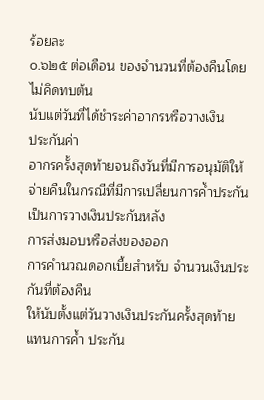ร้อยละ
๐.๖๒๕ ต่อเดือน ของจำนวนที่ต้องคืนโดยไม่คิดทบต้น
นับแต่วันที่ได้ชำระค่าอากรหรือวางเงิน
ประกันค่า
อากรครั้งสุดท้ายจนถึงวันที่มีการอนุมัติให้จ่ายคืนในกรณีที่มีการเปลี่ยนการค้ำประกัน
เป็นการวางเงินประกันหลัง
การส่งมอบหรือส่งของออก
การคำนวณดอกเบี้ยสำหรับ จำนวนเงินประกันที่ต้องคืน
ให้นับตั้งแต่วันวางเงินประกันครั้งสุดท้าย
แทนการค้ำ ประกัน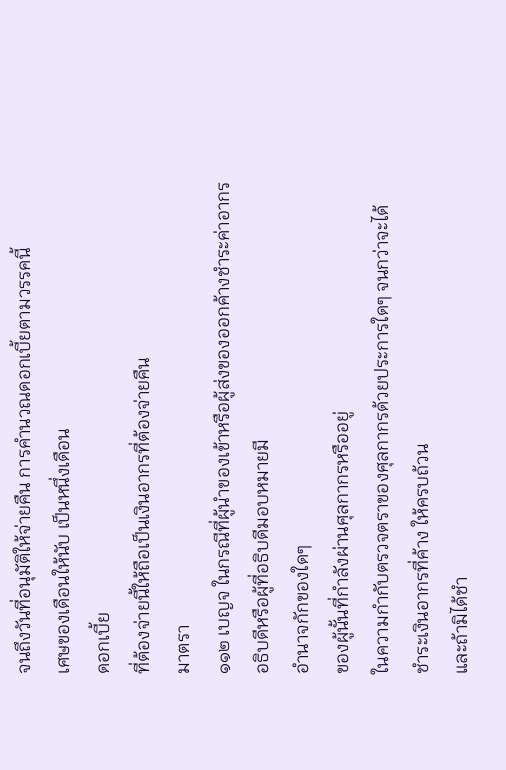จนถึงวันที่อนุมัติให้จ่ายคืน การคำนวณดอกเบี้ยตามวรรคนี้
เศษของเดือนให้นับ เป็นหนึ่งเดือน
ดอกเบี้ย
ที่ต้องจ่ายนี้ให้ถือเป็นเงินอากรที่ต้องจ่ายคืน
มาตรา
๑๑๒ เบญจ ในกรณีที่ผู้นำของเข้าหรือผู้ส่งของออกค้างชำระค่าอากร
อธิบดีหรือผู้ที่อธิบดีมอบหมายมี
อำนาจกักของใดๆ
ของผู้นั้นที่กำลังผ่านศุลกากรหรืออยู่
ในความกำกับตรวจตราของศุลกากรด้วยประการใดๆ จนกว่าจะได้
ชำระเงินอากรที่ค้าง ให้ครบถ้วน
และถ้ามิได้ชำ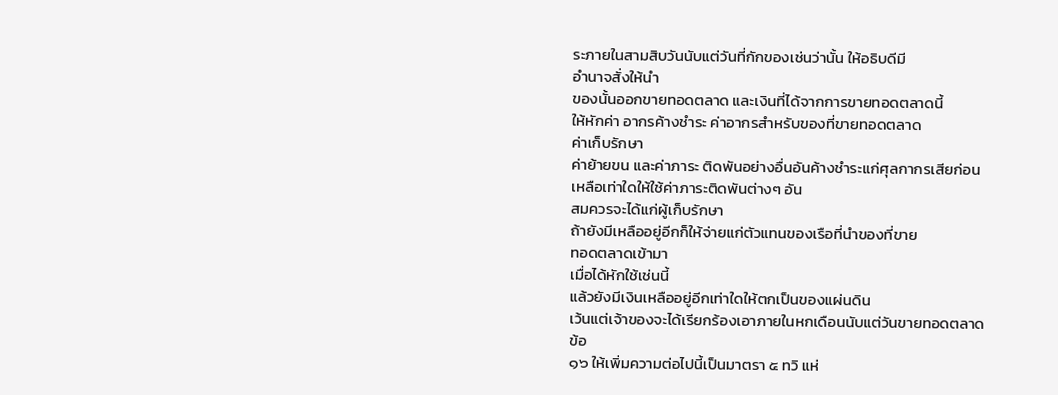ระภายในสามสิบวันนับแต่วันที่กักของเช่นว่านั้น ให้อธิบดีมี
อำนาจสั่งให้นำ
ของนั้นออกขายทอดตลาด และเงินที่ได้จากการขายทอดตลาดนี้
ให้หักค่า อากรค้างชำระ ค่าอากรสำหรับของที่ขายทอดตลาด
ค่าเก็บรักษา
ค่าย้ายขน และค่าภาระ ติดพันอย่างอื่นอันค้างชำระแก่ศุลกากรเสียก่อน
เหลือเท่าใดให้ใช้ค่าภาระติดพันต่างๆ อัน
สมควรจะได้แก่ผู้เก็บรักษา
ถ้ายังมีเหลืออยู่อีกก็ให้จ่ายแก่ตัวแทนของเรือที่นำของที่ขาย
ทอดตลาดเข้ามา
เมื่อได้หักใช้เช่นนี้
แล้วยังมีเงินเหลืออยู่อีกเท่าใดให้ตกเป็นของแผ่นดิน
เว้นแต่เจ้าของจะได้เรียกร้องเอาภายในหกเดือนนับแต่วันขายทอดตลาด
ข้อ
๑๖ ให้เพิ่มความต่อไปนี้เป็นมาตรา ๕ ทวิ แห่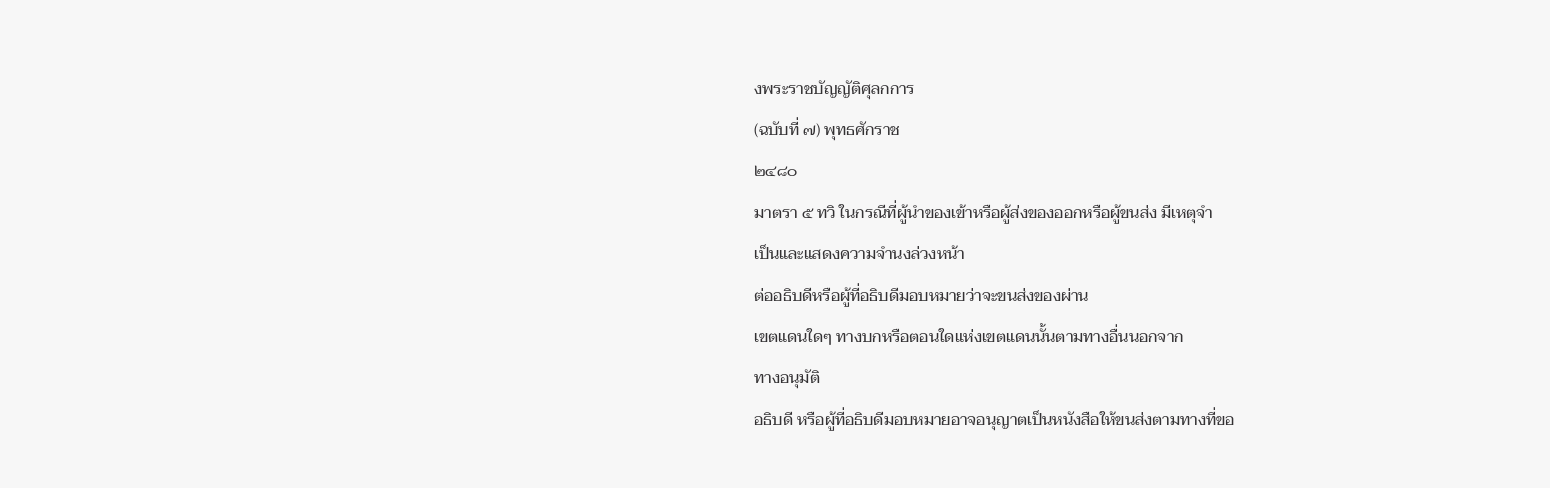งพระราชบัญญัติศุลกการ
(ฉบับที่ ๗) พุทธศักราช
๒๔๘๐
มาตรา ๕ ทวิ ในกรณีที่ผู้นำของเข้าหรือผู้ส่งของออกหรือผู้ขนส่ง มีเหตุจำ
เป็นและแสดงความจำนงล่วงหน้า
ต่ออธิบดีหรือผู้ที่อธิบดีมอบหมายว่าจะขนส่งของผ่าน
เขตแดนใดๆ ทางบกหรือตอนใดแห่งเขตแดนนั้นตามทางอื่นนอกจาก
ทางอนุมัติ
อธิบดี หรือผู้ที่อธิบดีมอบหมายอาจอนุญาตเป็นหนังสือให้ขนส่งตามทางที่ขอ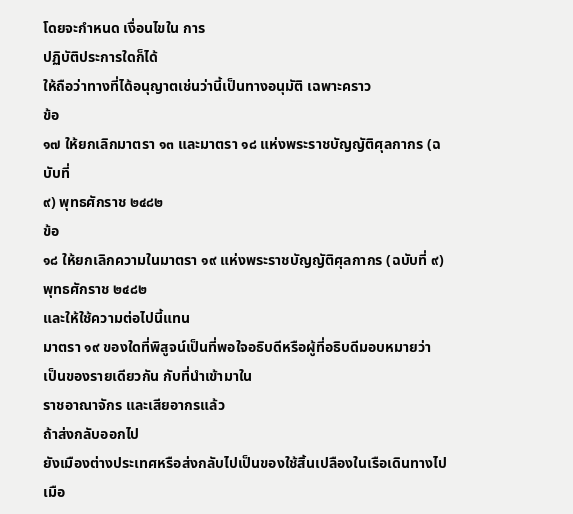โดยจะกำหนด เงื่อนไขใน การ
ปฏิบัติประการใดก็ได้
ให้ถือว่าทางที่ได้อนุญาตเช่นว่านี้เป็นทางอนุมัติ เฉพาะคราว
ข้อ
๑๗ ให้ยกเลิกมาตรา ๑๓ และมาตรา ๑๘ แห่งพระราชบัญญัติศุลกากร (ฉบับที่
๙) พุทธศักราช ๒๔๘๒
ข้อ
๑๘ ให้ยกเลิกความในมาตรา ๑๙ แห่งพระราชบัญญัติศุลกากร (ฉบับที่ ๙)
พุทธศักราช ๒๔๘๒
และให้ใช้ความต่อไปนี้แทน
มาตรา ๑๙ ของใดที่พิสูจน์เป็นที่พอใจอธิบดีหรือผู้ที่อธิบดีมอบหมายว่า
เป็นของรายเดียวกัน กับที่นำเข้ามาใน
ราชอาณาจักร และเสียอากรแล้ว
ถ้าส่งกลับออกไป
ยังเมืองต่างประเทศหรือส่งกลับไปเป็นของใช้สิ้นเปลืองในเรือเดินทางไป
เมือ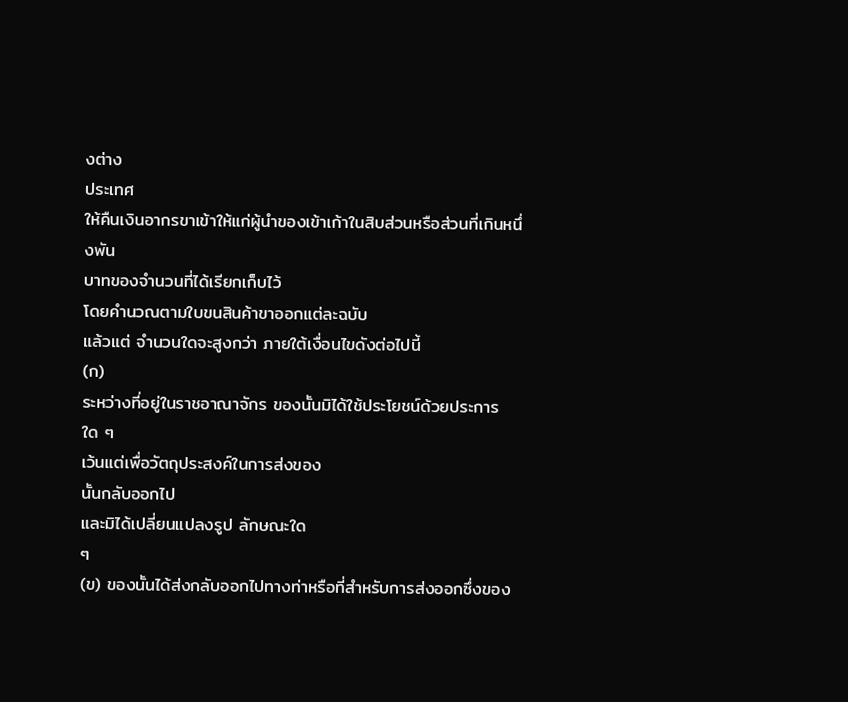งต่าง
ประเทศ
ให้คืนเงินอากรขาเข้าให้แก่ผู้นำของเข้าเก้าในสิบส่วนหรือส่วนที่เกินหนึ่งพัน
บาทของจำนวนที่ได้เรียกเก็บไว้
โดยคำนวณตามใบขนสินค้าขาออกแต่ละฉบับ
แล้วแต่ จำนวนใดจะสูงกว่า ภายใต้เงื่อนไขดังต่อไปนี้
(ก)
ระหว่างที่อยู่ในราชอาณาจักร ของนั้นมิได้ใช้ประโยชน์ด้วยประการใด ๆ
เว้นแต่เพื่อวัตถุประสงค์ในการส่งของ
นั้นกลับออกไป
และมิได้เปลี่ยนแปลงรูป ลักษณะใด
ๆ
(ข) ของนั้นได้ส่งกลับออกไปทางท่าหรือที่สำหรับการส่งออกซึ่งของ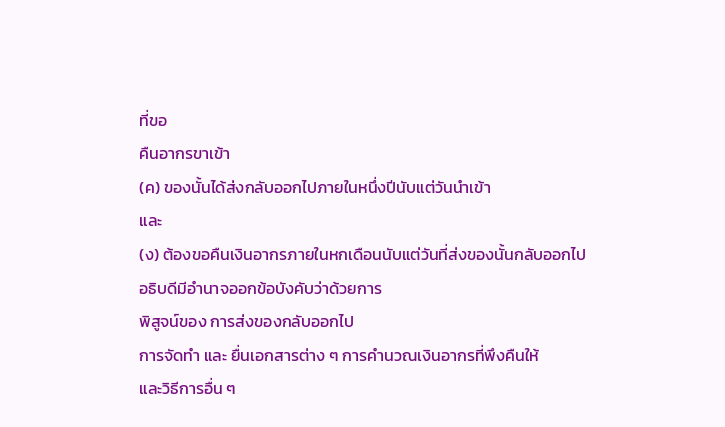ที่ขอ
คืนอากรขาเข้า
(ค) ของนั้นได้ส่งกลับออกไปภายในหนึ่งปีนับแต่วันนำเข้า
และ
(ง) ต้องขอคืนเงินอากรภายในหกเดือนนับแต่วันที่ส่งของนั้นกลับออกไป
อธิบดีมีอำนาจออกข้อบังคับว่าด้วยการ
พิสูจน์ของ การส่งของกลับออกไป
การจัดทำ และ ยื่นเอกสารต่าง ๆ การคำนวณเงินอากรที่พึงคืนให้
และวิธีการอื่น ๆ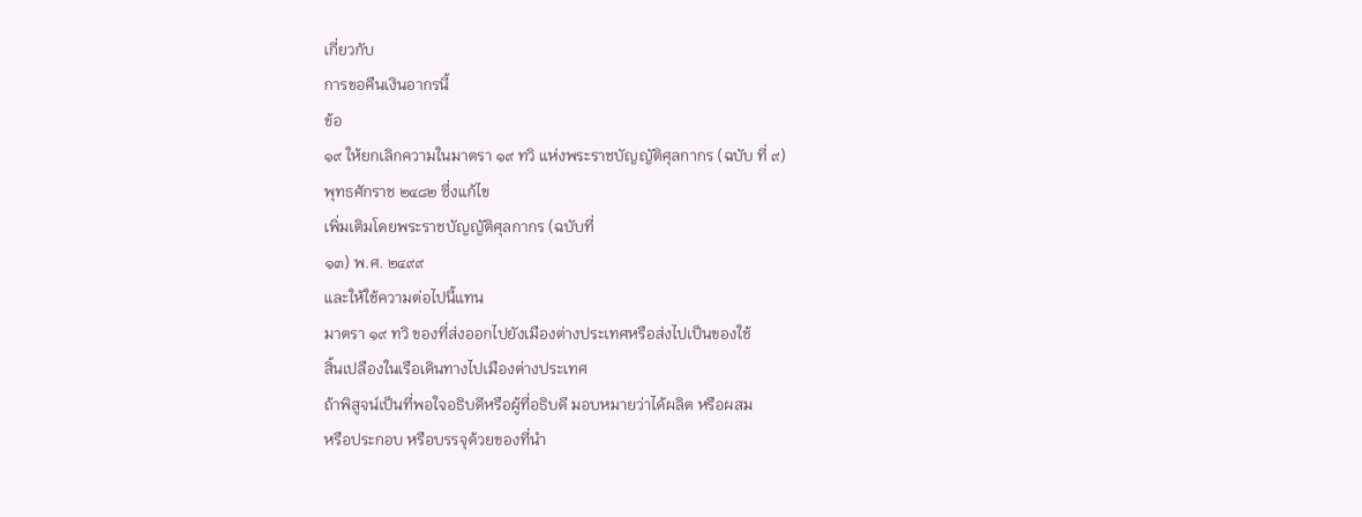เกี่ยวกับ
การขอคืนเงินอากรนี้
ข้อ
๑๙ ให้ยกเลิกความในมาตรา ๑๙ ทวิ แห่งพระราชบัญญัติศุลกากร (ฉบับ ที่ ๙)
พุทธศักราช ๒๔๘๒ ซึ่งแก้ไข
เพิ่มเติมโดยพระราชบัญญัติศุลกากร (ฉบับที่
๑๓) พ.ศ. ๒๔๙๙
และให้ใช้ความต่อไปนี้แทน
มาตรา ๑๙ ทวิ ของที่ส่งออกไปยังเมืองต่างประเทศหรือส่งไปเป็นของใช้
สิ้นเปลืองในเรือเดินทางไปเมืองต่างประเทศ
ถ้าพิสูจน์เป็นที่พอใจอธิบดีหรือผู้ที่อธิบดี มอบหมายว่าได้ผลิต หรือผสม
หรือประกอบ หรือบรรจุด้วยของที่นำ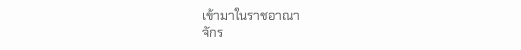เข้ามาในราชอาณา
จักร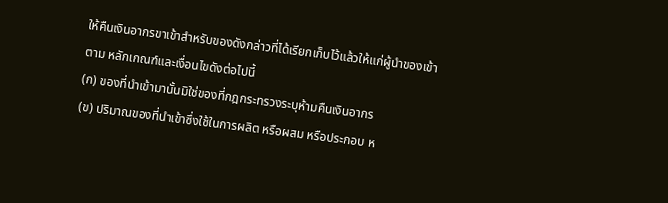ให้คืนเงินอากรขาเข้าสำหรับของดังกล่าวที่ได้เรียกเก็บไว้แล้วให้แก่ผู้นำของเข้า
ตาม หลักเกณฑ์และเงื่อนไขดังต่อไปนี้
(ก) ของที่นำเข้ามานั้นมิใช่ของที่กฎกระทรวงระบุห้ามคืนเงินอากร
(ข) ปริมาณของที่นำเข้าซึ่งใช้ในการผลิต หรือผสม หรือประกอบ ห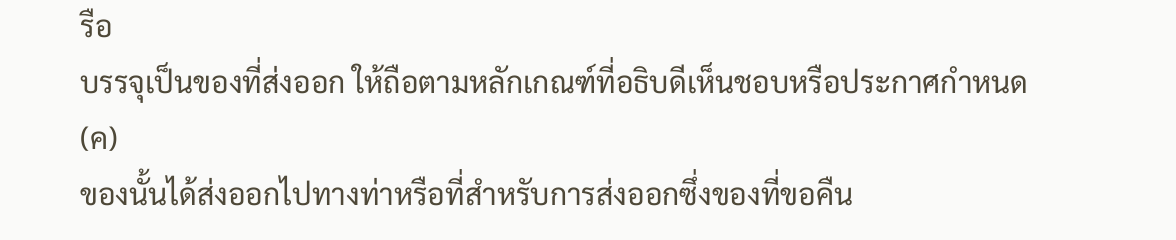รือ
บรรจุเป็นของที่ส่งออก ให้ถือตามหลักเกณฑ์ที่อธิบดีเห็นชอบหรือประกาศกำหนด
(ค)
ของนั้นได้ส่งออกไปทางท่าหรือที่สำหรับการส่งออกซึ่งของที่ขอคืน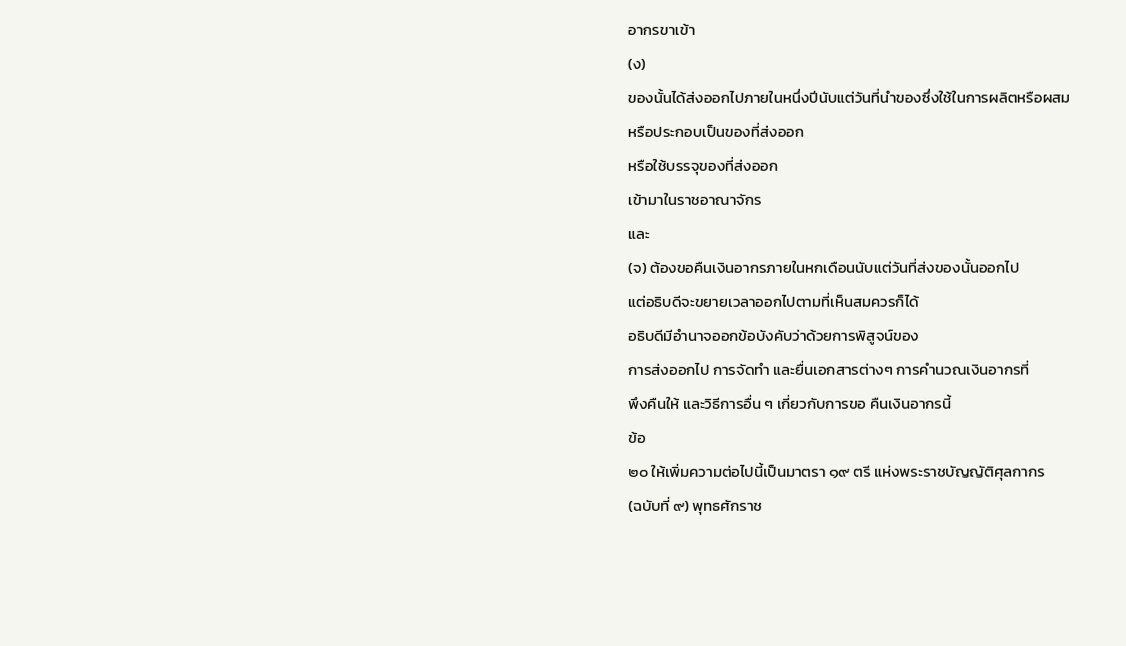อากรขาเข้า
(ง)
ของนั้นได้ส่งออกไปภายในหนึ่งปีนับแต่วันที่นำของซึ่งใช้ในการผลิตหรือผสม
หรือประกอบเป็นของที่ส่งออก
หรือใช้บรรจุของที่ส่งออก
เข้ามาในราชอาณาจักร
และ
(จ) ต้องขอคืนเงินอากรภายในหกเดือนนับแต่วันที่ส่งของนั้นออกไป
แต่อธิบดีจะขยายเวลาออกไปตามที่เห็นสมควรก็ได้
อธิบดีมีอำนาจออกข้อบังคับว่าด้วยการพิสูจน์ของ
การส่งออกไป การจัดทำ และยื่นเอกสารต่างๆ การคำนวณเงินอากรที่
พึงคืนให้ และวิธีการอื่น ๆ เกี่ยวกับการขอ คืนเงินอากรนี้
ข้อ
๒๐ ให้เพิ่มความต่อไปนี้เป็นมาตรา ๑๙ ตรี แห่งพระราชบัญญัติศุลกากร
(ฉบับที่ ๙) พุทธศักราช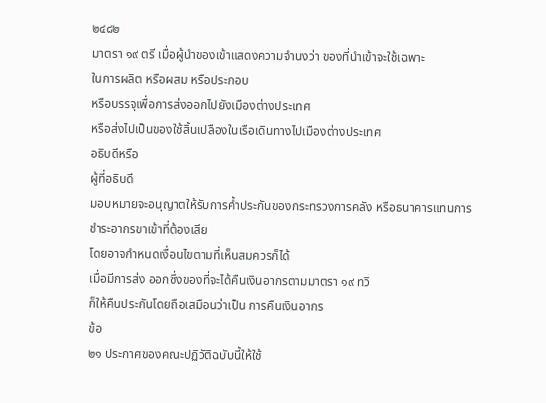๒๔๘๒
มาตรา ๑๙ ตรี เมื่อผู้นำของเข้าแสดงความจำนงว่า ของที่นำเข้าจะใช้เฉพาะ
ในการผลิต หรือผสม หรือประกอบ
หรือบรรจุเพื่อการส่งออกไปยังเมืองต่างประเทศ
หรือส่งไปเป็นของใช้สิ้นเปลืองในเรือเดินทางไปเมืองต่างประเทศ
อธิบดีหรือ
ผู้ที่อธิบดี
มอบหมายจะอนุญาตให้รับการค้ำประกันของกระทรวงการคลัง หรือธนาคารแทนการ
ชำระอากรขาเข้าที่ต้องเสีย
โดยอาจกำหนดเงื่อนไขตามที่เห็นสมควรก็ได้
เมื่อมีการส่ง ออกซึ่งของที่จะได้คืนเงินอากรตามมาตรา ๑๙ ทวิ
ก็ให้คืนประกันโดยถือเสมือนว่าเป็น การคืนเงินอากร
ข้อ
๒๑ ประกาศของคณะปฏิวัติฉบับนี้ให้ใช้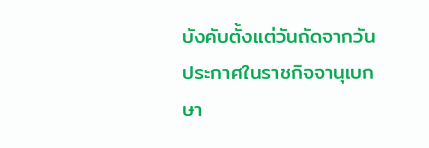บังคับตั้งแต่วันถัดจากวัน
ประกาศในราชกิจจานุเบกษา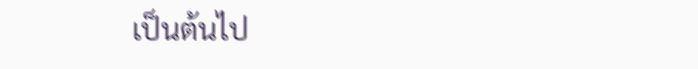เป็นต้นไป